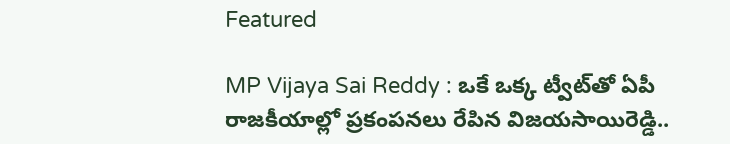Featured

MP Vijaya Sai Reddy : ఒకే ఒక్క ట్వీట్‌తో ఏపీ రాజకీయాల్లో ప్రకంపనలు రేపిన విజయసాయిరెడ్డి..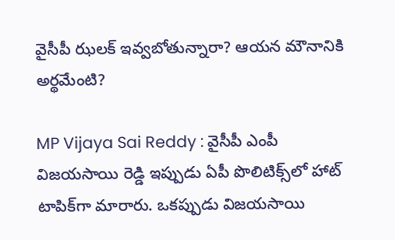వైసీపీ ఝలక్ ఇవ్వబోతున్నారా? ఆయన మౌనానికి అర్థమేంటి?

MP Vijaya Sai Reddy : వైసీపీ ఎంపీ విజయసాయి రెడ్డి ఇప్పుడు ఏపీ పొలిటిక్స్‌లో హాట్ టాపిక్‌గా మారారు. ఒకప్పుడు విజయసాయి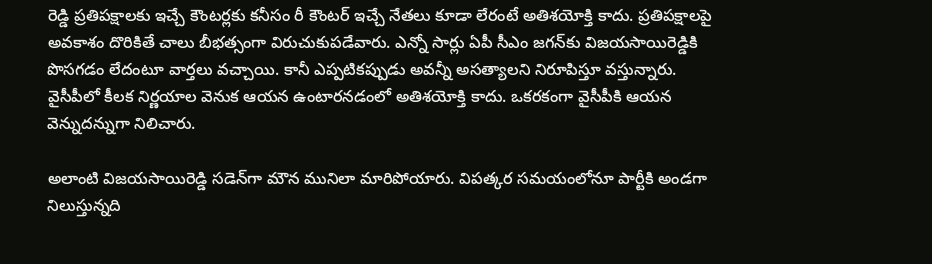రెడ్డి ప్రతిపక్షాలకు ఇచ్చే కౌంటర్లకు కనీసం రీ కౌంటర్ ఇచ్చే నేతలు కూడా లేరంటే అతిశయోక్తి కాదు. ప్రతిపక్షాలపై అవకాశం దొరికితే చాలు బీభత్సంగా విరుచుకుపడేవారు. ఎన్నో సార్లు ఏపీ సీఎం జగన్‌కు విజయసాయిరెడ్డికి పొసగడం లేదంటూ వార్తలు వచ్చాయి. కానీ ఎప్పటికప్పుడు అవన్నీ అసత్యాలని నిరూపిస్తూ వస్తున్నారు. వైసీపీలో కీలక నిర్ణయాల వెనుక ఆయన ఉంటారనడంలో అతిశయోక్తి కాదు. ఒకరకంగా వైసీపీకి ఆయన వెన్నుదన్నుగా నిలిచారు.

అలాంటి విజయసాయిరెడ్డి సడెన్‌గా మౌన మునిలా మారిపోయారు. విపత్కర సమయంలోనూ పార్టీకి అండగా నిలుస్తున్నది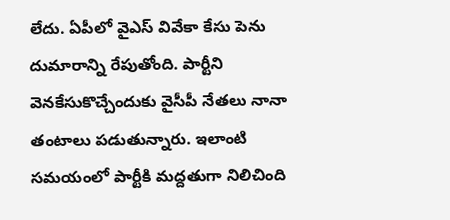లేదు. ఏపీలో వైఎస్ వివేకా కేసు పెను దుమారాన్ని రేపుతోంది. పార్టీని వెనకేసుకొచ్చేందుకు వైసీపీ నేతలు నానా తంటాలు పడుతున్నారు. ఇలాంటి సమయంలో పార్టీకి మద్దతుగా నిలిచింది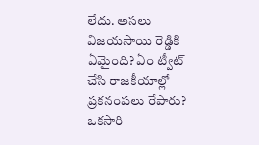లేదు. అసలు విజయసాయి రెడ్డికి ఏమైంది? ఏం ట్వీట్ చేసి రాజకీయాల్లో ప్రకనంపలు రేపారు? ఒకసారి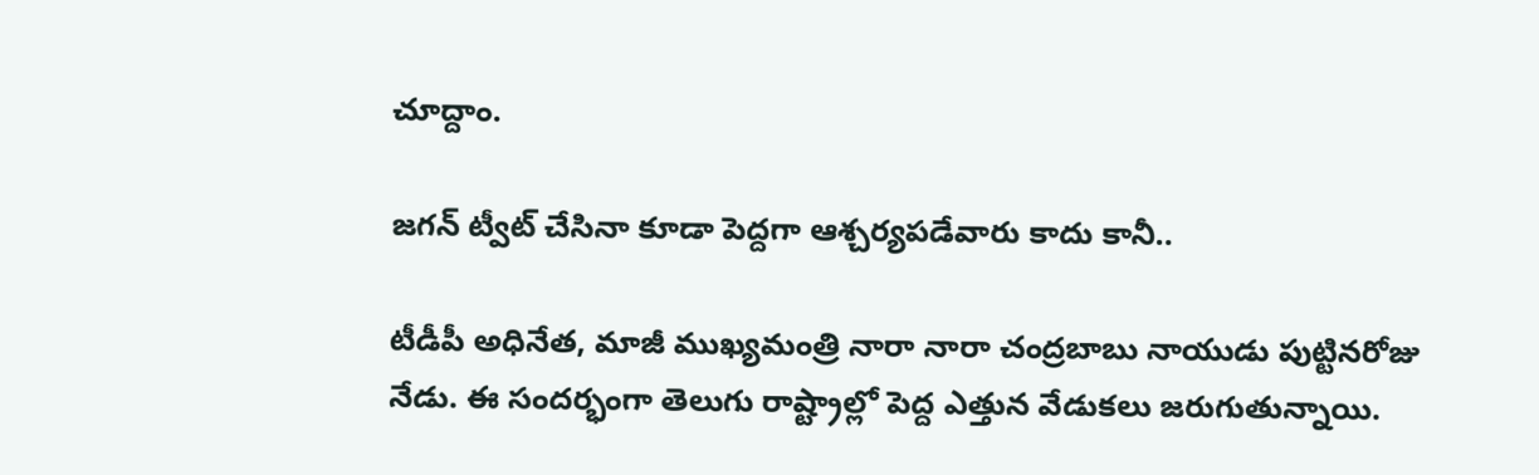చూద్దాం.

జగన్ ట్వీట్ చేసినా కూడా పెద్దగా ఆశ్చర్యపడేవారు కాదు కానీ..

టీడీపీ అధినేత, మాజీ ముఖ్యమంత్రి నారా నారా చంద్రబాబు నాయుడు పుట్టినరోజు నేడు. ఈ సందర్భంగా తెలుగు రాష్ట్రాల్లో పెద్ద ఎత్తున వేడుకలు జరుగుతున్నాయి.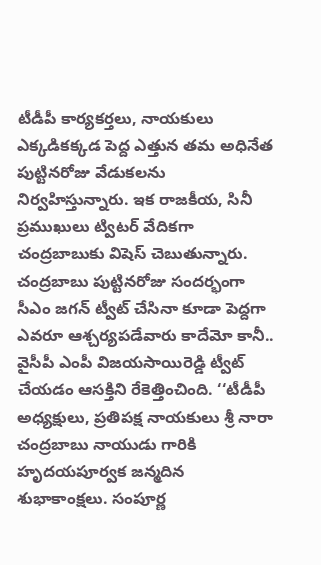టీడీపీ కార్యకర్తలు, నాయకులు ఎక్కడికక్కడ పెద్ద ఎత్తున తమ అధినేత పుట్టినరోజు వేడుకలను నిర్వహిస్తున్నారు. ఇక రాజకీయ, సినీ ప్రముఖులు ట్విటర్ వేదికగా చంద్రబాబుకు విషెస్ చెబుతున్నారు. చంద్రబాబు పుట్టినరోజు సందర్భంగా సీఎం జగన్ ట్వీట్ చేసినా కూడా పెద్దగా ఎవరూ ఆశ్చర్యపడేవారు కాదేమో కానీ.. వైసీపీ ఎంపీ విజయసాయిరెడ్డి ట్వీట్ చేయడం ఆసక్తిని రేకెత్తించింది. ‘‘టీడీపీ అధ్యక్షులు, ప్రతిపక్ష నాయకులు శ్రీ నారా చంద్రబాబు నాయుడు గారికి హృదయపూర్వక జన్మదిన శుభాకాంక్షలు. సంపూర్ణ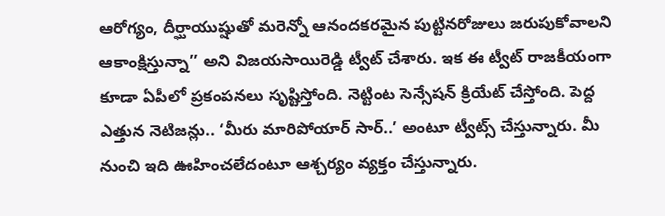ఆరోగ్యం, దీర్ఘాయుష్షుతో మరెన్నో ఆనందకరమైన పుట్టినరోజులు జరుపుకోవాలని ఆకాంక్షిస్తున్నా’’ అని విజయసాయిరెడ్డి ట్వీట్ చేశారు. ఇక ఈ ట్వీట్ రాజకీయంగా కూడా ఏపీలో ప్రకంపనలు సృష్టిస్తోంది. నెట్టింట సెన్సేషన్ క్రియేట్ చేస్తోంది. పెద్ద ఎత్తున నెటిజన్లు.. ‘మీరు మారిపోయార్ సార్..’ అంటూ ట్వీట్స్ చేస్తున్నారు. మీ నుంచి ఇది ఊహించలేదంటూ ఆశ్చర్యం వ్యక్తం చేస్తున్నారు.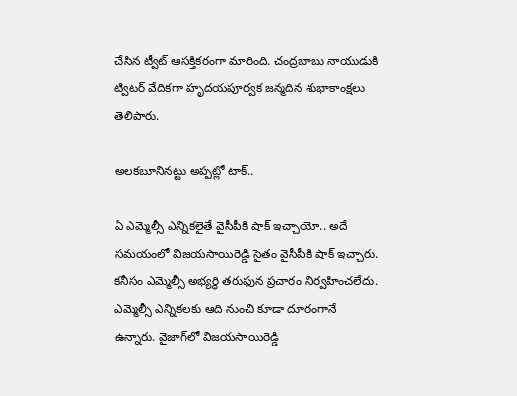చేసిన ట్వీట్ ఆసక్తికరంగా మారింది. చంద్రబాబు నాయుడుకి ట్విటర్ వేదికగా హృదయపూర్వక జన్మదిన శుభాకాంక్షలు తెలిపారు.

అలకబూనినట్టు అప్పట్లో టాక్..

ఏ ఎమ్మెల్సీ ఎన్నికలైతే వైసీపీకి షాక్ ఇచ్చాయో.. అదే సమయంలో విజయసాయిరెడ్డి సైతం వైసీపీకి షాక్ ఇచ్చారు. కనీసం ఎమ్మెల్సీ అభ్యర్థి తరుఫున ప్రచారం నిర్వహించలేదు. ఎమ్మెల్సీ ఎన్నికలకు ఆది నుంచి కూడా దూరంగానే ఉన్నారు. వైజాగ్‌లో విజయసాయిరెడ్డి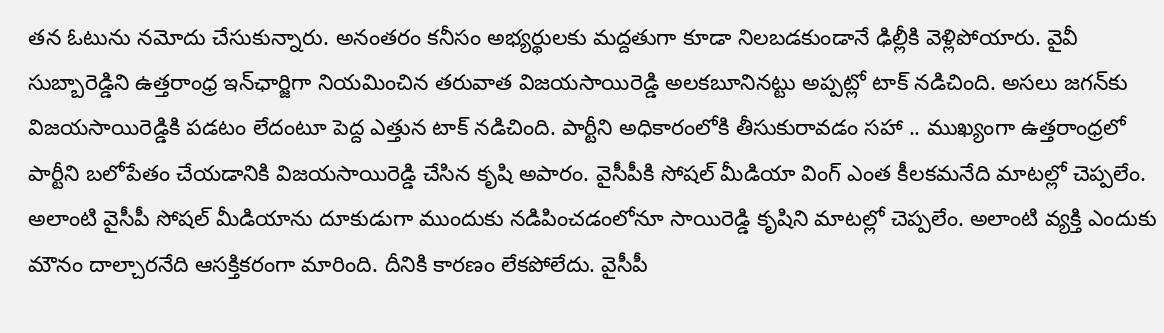తన ఓటును నమోదు చేసుకున్నారు. అనంతరం కనీసం అభ్యర్థులకు మద్దతుగా కూడా నిలబడకుండానే ఢిల్లీకి వెళ్లిపోయారు. వైవీ సుబ్బారెడ్డిని ఉత్తరాంధ్ర ఇన్‌ఛార్జిగా నియమించిన తరువాత విజయసాయిరెడ్డి అలకబూనినట్టు అప్పట్లో టాక్ నడిచింది. అసలు జగన్‌కు విజయసాయిరెడ్డికి పడటం లేదంటూ పెద్ద ఎత్తున టాక్ నడిచింది. పార్టీని అధికారంలోకి తీసుకురావడం సహా .. ముఖ్యంగా ఉత్తరాంధ్రలో పార్టీని బలోపేతం చేయడానికి విజయసాయిరెడ్డి చేసిన కృషి అపారం. వైసీపీకి సోషల్ మీడియా వింగ్ ఎంత కీలకమనేది మాటల్లో చెప్పలేం. అలాంటి వైసీపీ సోషల్ మీడియాను దూకుడుగా ముందుకు నడిపించడంలోనూ సాయిరెడ్డి కృషిని మాటల్లో చెప్పలేం. అలాంటి వ్యక్తి ఎందుకు మౌనం దాల్చారనేది ఆసక్తికరంగా మారింది. దీనికి కారణం లేకపోలేదు. వైసీపీ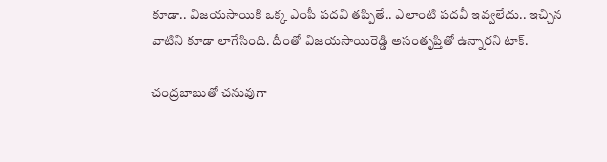కూడా.. విజయసాయికి ఒక్క ఎంపీ పదవి తప్పితే.. ఎలాంటి పదవీ ఇవ్వలేదు.. ఇచ్చిన వాటిని కూడా లాగేసింది. దీంతో విజయసాయిరెడ్డి అసంతృప్తితో ఉన్నారని టాక్.

చంద్రబాబుతో చనువుగా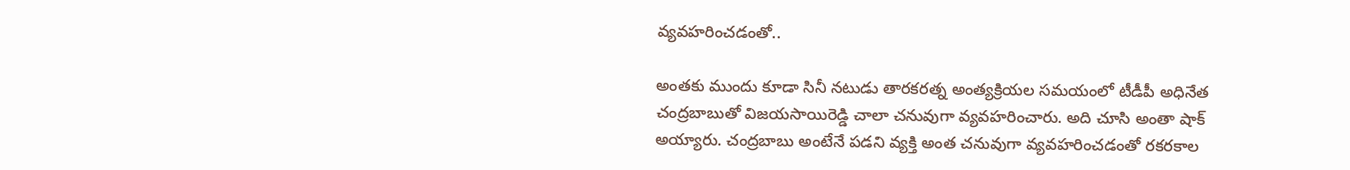వ్యవహరించడంతో..

అంతకు ముందు కూడా సినీ నటుడు తారకరత్న అంత్యక్రియల సమయంలో టీడీపీ అధినేత చంద్రబాబుతో విజయసాయిరెడ్డి చాలా చనువుగా వ్యవహరించారు. అది చూసి అంతా షాక్ అయ్యారు. చంద్రబాబు అంటేనే పడని వ్యక్తి అంత చనువుగా వ్యవహరించడంతో రకరకాల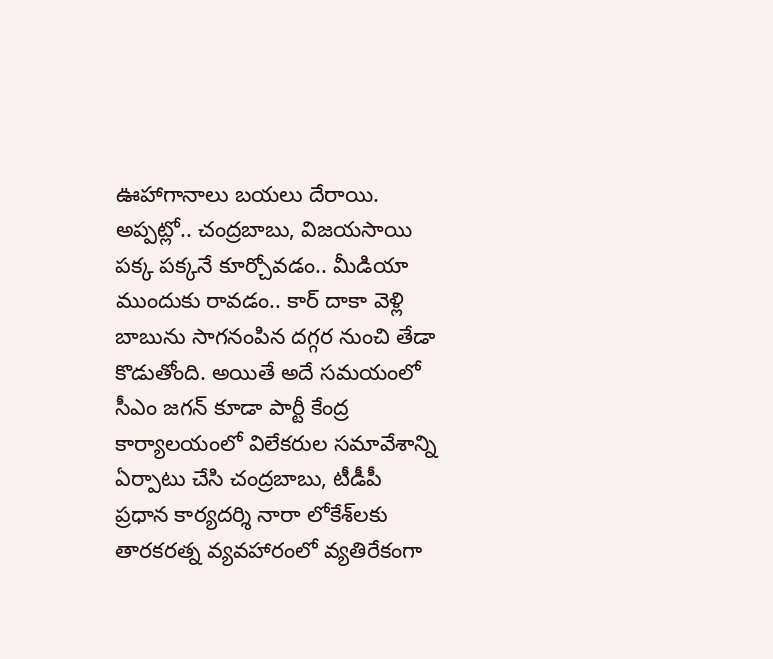ఊహాగానాలు బయలు దేరాయి. అప్పట్లో.. చంద్రబాబు, విజయసాయి పక్క పక్కనే కూర్చోవడం.. మీడియా ముందుకు రావడం.. కార్ దాకా వెళ్లి బాబును సాగనంపిన దగ్గర నుంచి తేడా కొడుతోంది. అయితే అదే సమయంలో సీఎం జగన్ కూడా పార్టీ కేంద్ర కార్యాలయంలో విలేకరుల సమావేశాన్ని ఏర్పాటు చేసి చంద్రబాబు, టీడీపీ ప్రధాన కార్యదర్శి నారా లోకేశ్‌లకు తారకరత్న వ్యవహారంలో వ్యతిరేకంగా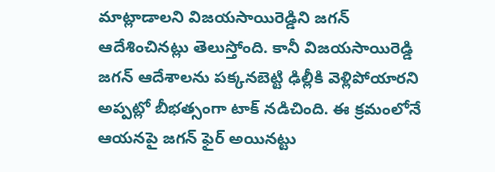మాట్లాడాలని విజయసాయిరెడ్డిని జగన్ ఆదేశించినట్లు తెలుస్తోంది. కానీ విజయసాయిరెడ్డి జగన్ ఆదేశాలను పక్కనబెట్టి ఢిల్లీకి వెళ్లిపోయారని అప్పట్లో బీభత్సంగా టాక్ నడిచింది. ఈ క్రమంలోనే ఆయనపై జగన్ ఫైర్ అయినట్టు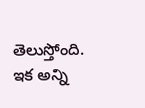తెలుస్తోంది. ఇక అన్ని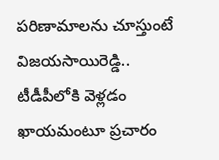పరిణామాలను చూస్తుంటే విజయసాయిరెడ్డి.. టీడీపీలోకి వెళ్లడం ఖాయమంటూ ప్రచారం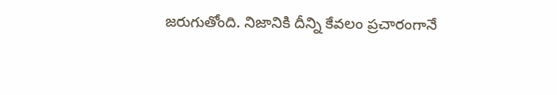జరుగుతోంది. నిజానికి దీన్ని కేవలం ప్రచారంగానే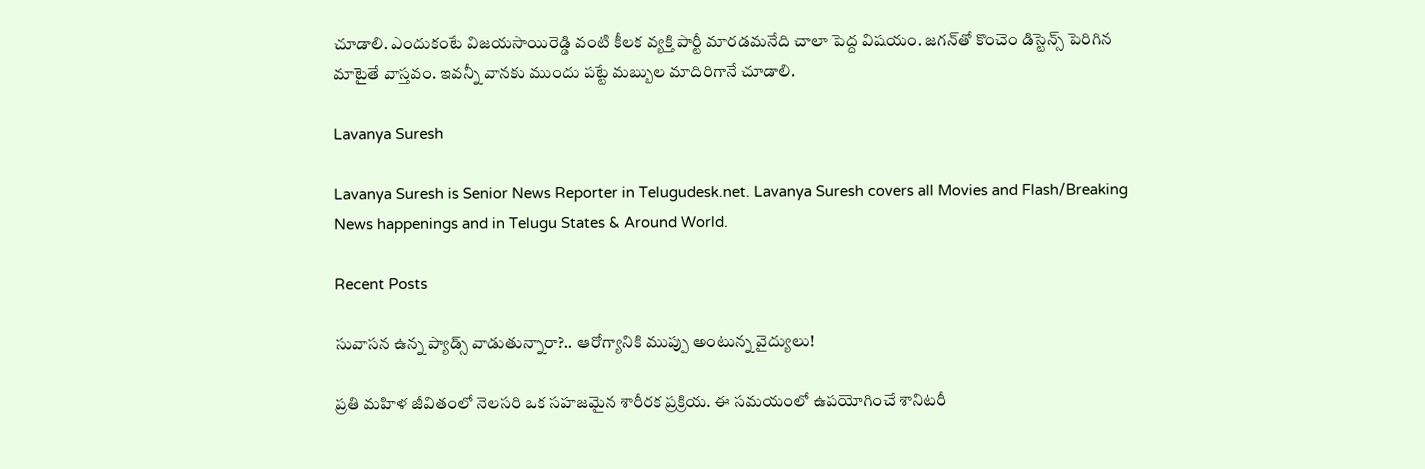చూడాలి. ఎందుకంటే విజయసాయిరెడ్డి వంటి కీలక వ్యక్తి పార్టీ మారడమనేది చాలా పెద్ద విషయం. జగన్‌తో కొంచెం డిస్టెన్స్ పెరిగిన మాటైతే వాస్తవం. ఇవన్నీ వానకు ముందు పట్టే మబ్బుల మాదిరిగానే చూడాలి.

Lavanya Suresh

Lavanya Suresh is Senior News Reporter in Telugudesk.net. Lavanya Suresh covers all Movies and Flash/Breaking News happenings and in Telugu States & Around World.

Recent Posts

సువాసన ఉన్న ప్యాడ్స్ వాడుతున్నారా?.. ఆరోగ్యానికి ముప్పు అంటున్న వైద్యులు!

ప్రతి మహిళ జీవితంలో నెలసరి ఒక సహజమైన శారీరక ప్రక్రియ. ఈ సమయంలో ఉపయోగించే శానిటరీ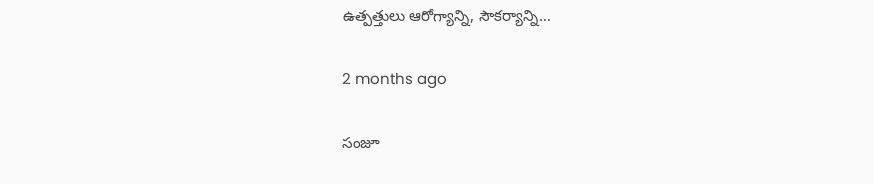ఉత్పత్తులు ఆరోగ్యాన్ని, సౌకర్యాన్ని…

2 months ago

సంజూ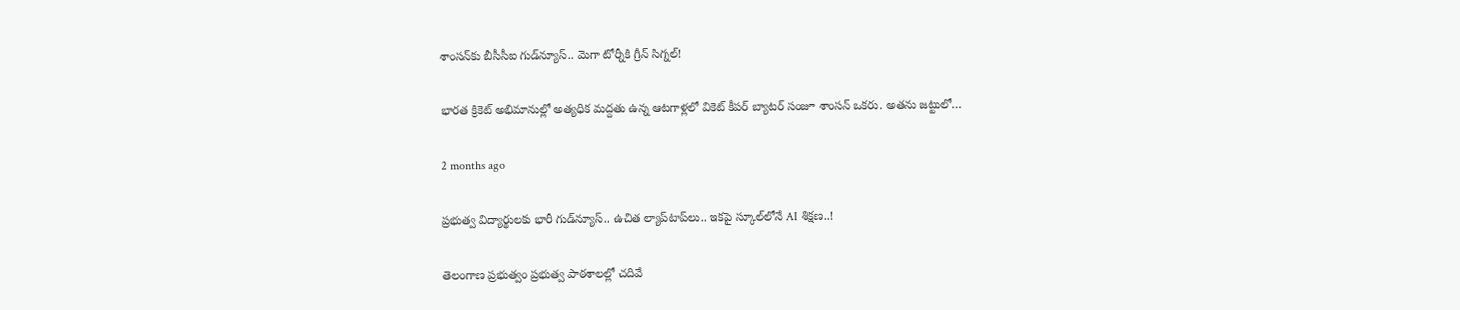శాంసన్‌కు బీసీసీఐ గుడ్‌న్యూస్.. మెగా టోర్నీకి గ్రీన్ సిగ్నల్!

భారత క్రికెట్ అభిమానుల్లో అత్యధిక మద్దతు ఉన్న ఆటగాళ్లలో వికెట్ కీపర్ బ్యాటర్ సంజూ శాంసన్ ఒకరు. అతను జట్టులో…

2 months ago

ప్రభుత్వ విద్యార్థులకు భారీ గుడ్‌న్యూస్.. ఉచిత ల్యాప్‌టాప్‌లు.. ఇకపై స్కూల్‌లోనే AI శిక్షణ..!

తెలంగాణ ప్రభుత్వం ప్రభుత్వ పాఠశాలల్లో చదివే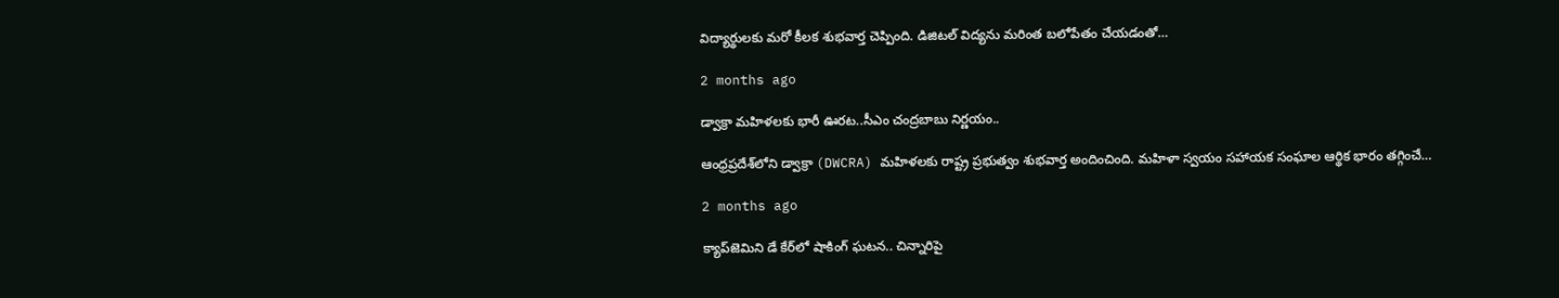విద్యార్థులకు మరో కీలక శుభవార్త చెప్పింది. డిజిటల్ విద్యను మరింత బలోపేతం చేయడంతో…

2 months ago

డ్వాక్రా మహిళలకు భారీ ఊరట..సీఎం చంద్రబాబు నిర్ణయం..

ఆంధ్రప్రదేశ్‌లోని డ్వాక్రా (DWCRA) మహిళలకు రాష్ట్ర ప్రభుత్వం శుభవార్త అందించింది. మహిళా స్వయం సహాయక సంఘాల ఆర్థిక భారం తగ్గించే…

2 months ago

క్యాప్‌జెమిని డే కేర్‌లో షాకింగ్ ఘటన.. చిన్నారిపై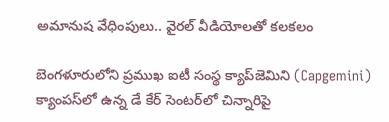అమానుష వేధింపులు.. వైరల్ వీడియోలతో కలకలం

బెంగళూరులోని ప్రముఖ ఐటీ సంస్థ క్యాప్‌జెమిని (Capgemini) క్యాంపస్‌లో ఉన్న డే కేర్ సెంటర్‌లో చిన్నారిపై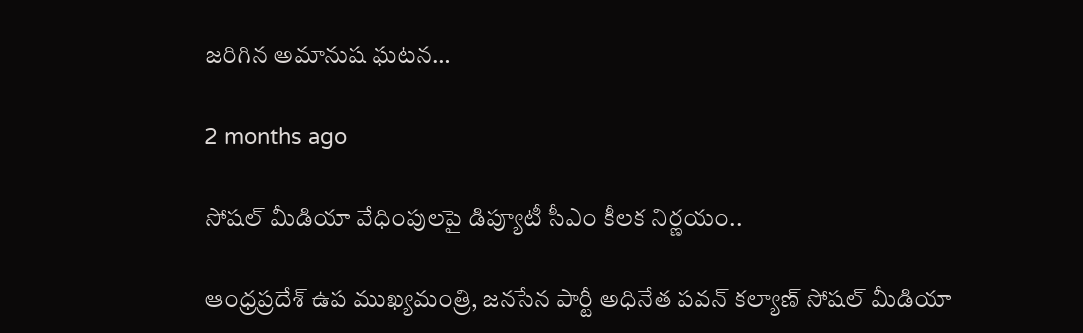జరిగిన అమానుష ఘటన…

2 months ago

సోషల్ మీడియా వేధింపులపై డిప్యూటీ సీఎం కీలక నిర్ణయం..

ఆంధ్రప్రదేశ్ ఉప ముఖ్యమంత్రి, జనసేన పార్టీ అధినేత పవన్ కల్యాణ్ సోషల్ మీడియా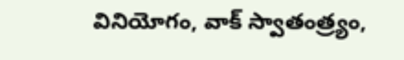వినియోగం, వాక్ స్వాతంత్ర్యం,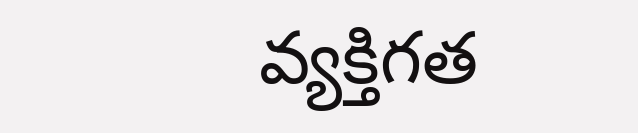వ్యక్తిగత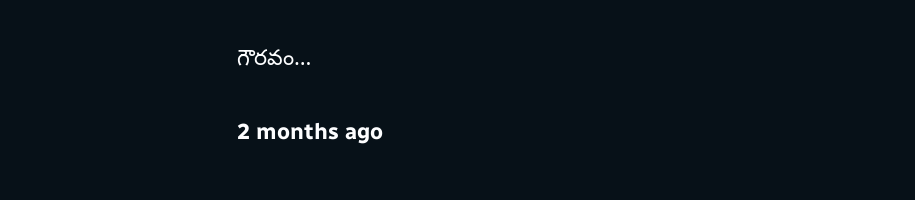గౌరవం…

2 months ago